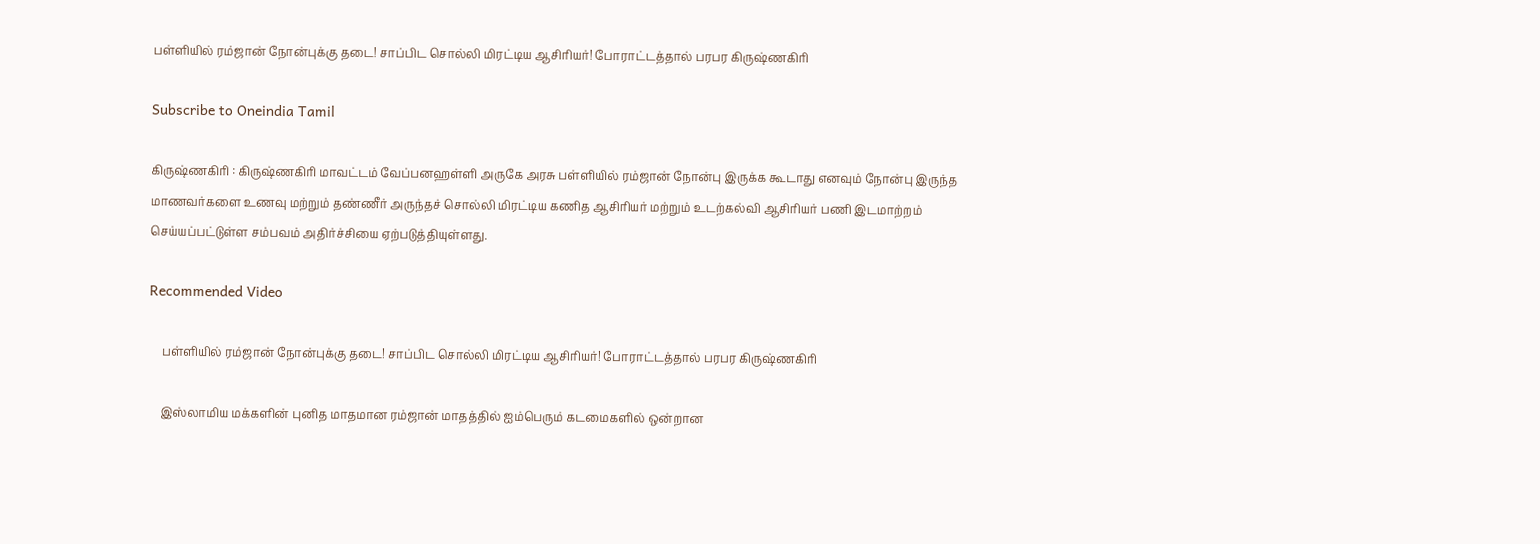பள்ளியில் ரம்ஜான் நோன்புக்கு தடை! சாப்பிட சொல்லி மிரட்டிய ஆசிரியர்! போராட்டத்தால் பரபர கிருஷ்ணகிரி

Subscribe to Oneindia Tamil

கிருஷ்ணகிரி : கிருஷ்ணகிரி மாவட்டம் வேப்பனஹள்ளி அருகே அரசு பள்ளியில் ரம்ஜான் நோன்பு இருக்க கூடாது எனவும் நோன்பு இருந்த மாணவர்களை உணவு மற்றும் தண்ணீர் அருந்தச் சொல்லி மிரட்டிய கணித ஆசிரியர் மற்றும் உடற்கல்வி ஆசிரியர் பணி இடமாற்றம் செய்யப்பட்டுள்ள சம்பவம் அதிர்ச்சியை ஏற்படுத்தியுள்ளது.

Recommended Video

    பள்ளியில் ரம்ஜான் நோன்புக்கு தடை! சாப்பிட சொல்லி மிரட்டிய ஆசிரியர்! போராட்டத்தால் பரபர கிருஷ்ணகிரி

    இஸ்லாமிய மக்களின் புனித மாதமான ரம்ஜான் மாதத்தில் ஐம்பெரும் கடமைகளில் ஒன்றான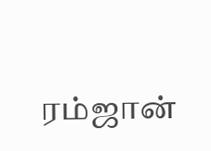ரம்ஜான்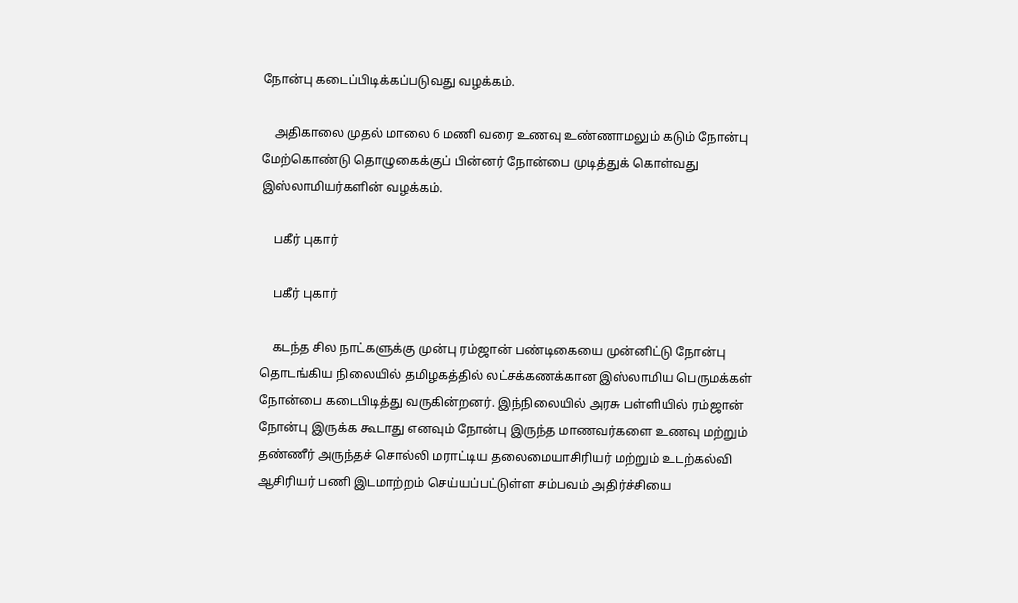நோன்பு கடைப்பிடிக்கப்படுவது வழக்கம்.

    அதிகாலை முதல் மாலை 6 மணி வரை உணவு உண்ணாமலும் கடும் நோன்பு மேற்கொண்டு தொழுகைக்குப் பின்னர் நோன்பை முடித்துக் கொள்வது இஸ்லாமியர்களின் வழக்கம்.

    பகீர் புகார்

    பகீர் புகார்

    கடந்த சில நாட்களுக்கு முன்பு ரம்ஜான் பண்டிகையை முன்னிட்டு நோன்பு தொடங்கிய நிலையில் தமிழகத்தில் லட்சக்கணக்கான இஸ்லாமிய பெருமக்கள் நோன்பை கடைபிடித்து வருகின்றனர். இந்நிலையில் அரசு பள்ளியில் ரம்ஜான் நோன்பு இருக்க கூடாது எனவும் நோன்பு இருந்த மாணவர்களை உணவு மற்றும் தண்ணீர் அருந்தச் சொல்லி மராட்டிய தலைமையாசிரியர் மற்றும் உடற்கல்வி ஆசிரியர் பணி இடமாற்றம் செய்யப்பட்டுள்ள சம்பவம் அதிர்ச்சியை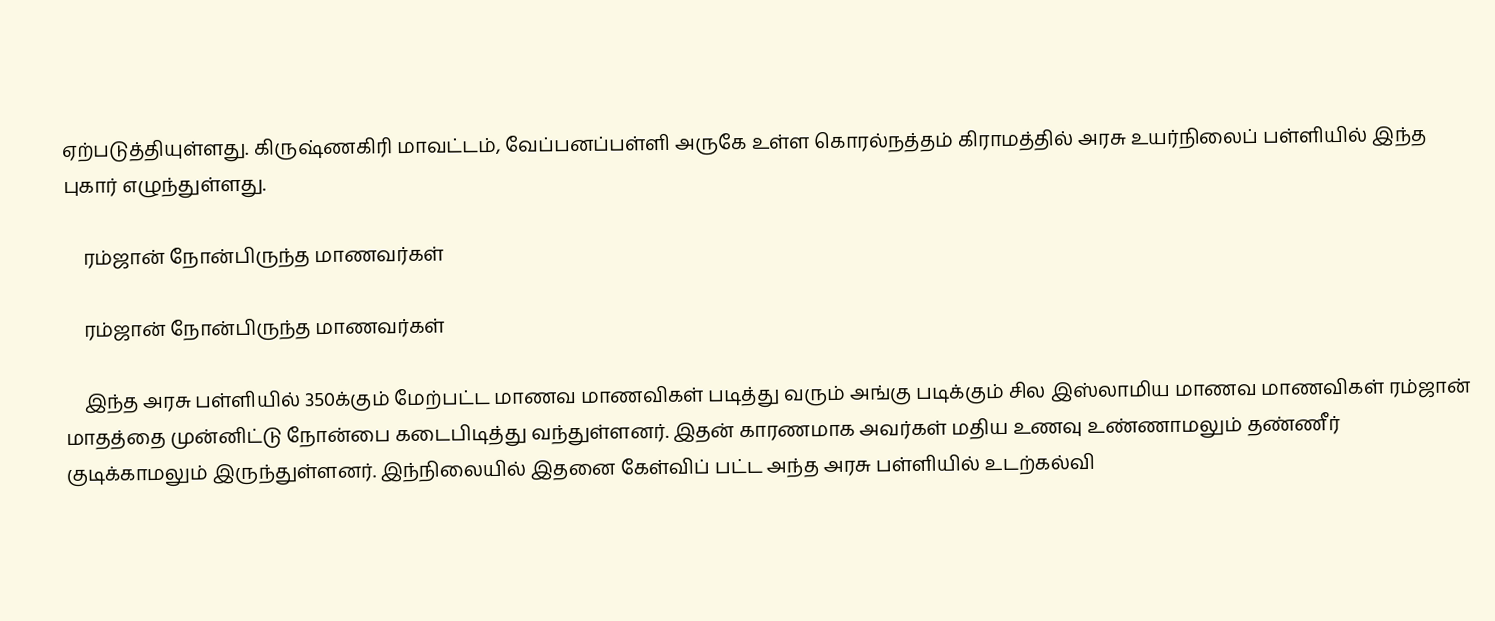ஏற்படுத்தியுள்ளது. கிருஷ்ணகிரி மாவட்டம், வேப்பனப்பள்ளி அருகே உள்ள கொரல்நத்தம் கிராமத்தில் அரசு உயர்நிலைப் பள்ளியில் இந்த புகார் எழுந்துள்ளது.

    ரம்ஜான் நோன்பிருந்த மாணவர்கள்

    ரம்ஜான் நோன்பிருந்த மாணவர்கள்

    இந்த அரசு பள்ளியில் 350க்கும் மேற்பட்ட மாணவ மாணவிகள் படித்து வரும் அங்கு படிக்கும் சில இஸ்லாமிய மாணவ மாணவிகள் ரம்ஜான் மாதத்தை முன்னிட்டு நோன்பை கடைபிடித்து வந்துள்ளனர். இதன் காரணமாக அவர்கள் மதிய உணவு உண்ணாமலும் தண்ணீர் குடிக்காமலும் இருந்துள்ளனர். இந்நிலையில் இதனை கேள்விப் பட்ட அந்த அரசு பள்ளியில் உடற்கல்வி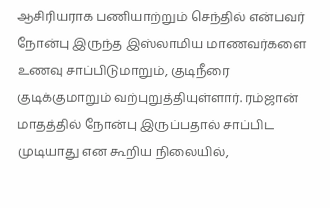ஆசிரியராக பணியாற்றும் செந்தில் என்பவர் நோன்பு இருந்த இஸ்லாமிய மாணவர்களை உணவு சாப்பிடுமாறும், குடிநீரை குடிக்குமாறும் வற்புறுத்தியுள்ளார். ரம்ஜான் மாதத்தில் நோன்பு இருப்பதால் சாப்பிட முடியாது என கூறிய நிலையில்,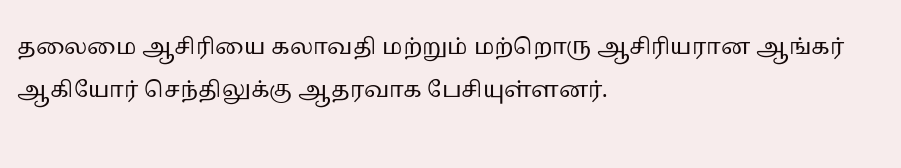தலைமை ஆசிரியை கலாவதி மற்றும் மற்றொரு ஆசிரியரான ஆங்கர் ஆகியோர் செந்திலுக்கு ஆதரவாக பேசியுள்ளனர்.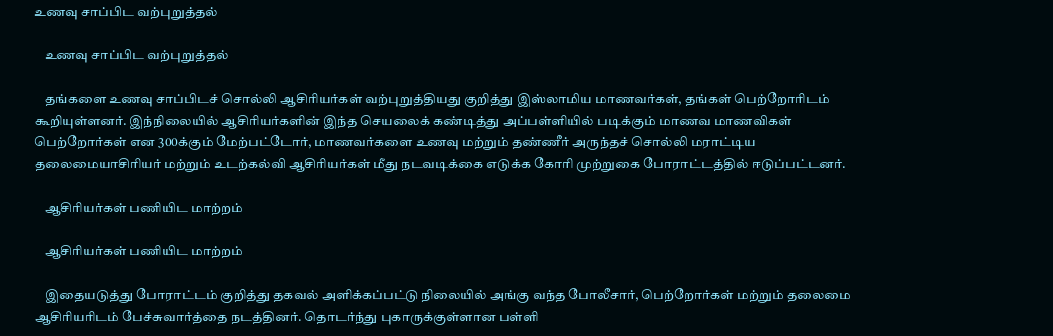உணவு சாப்பிட வற்புறுத்தல்

    உணவு சாப்பிட வற்புறுத்தல்

    தங்களை உணவு சாப்பிடச் சொல்லி ஆசிரியர்கள் வற்புறுத்தியது குறித்து இஸ்லாமிய மாணவர்கள், தங்கள் பெற்றோரிடம் கூறியுள்ளனர். இந்நிலையில் ஆசிரியர்களின் இந்த செயலைக் கண்டித்து அப்பள்ளியில் படிக்கும் மாணவ மாணவிகள் பெற்றோர்கள் என 300க்கும் மேற்பட்டோர், மாணவர்களை உணவு மற்றும் தண்ணீர் அருந்தச் சொல்லி மராட்டிய தலைமையாசிரியர் மற்றும் உடற்கல்வி ஆசிரியர்கள் மீது நடவடிக்கை எடுக்க கோரி முற்றுகை போராட்டத்தில் ஈடுப்பட்டனர்.

    ஆசிரியர்கள் பணியிட மாற்றம்

    ஆசிரியர்கள் பணியிட மாற்றம்

    இதையடுத்து போராட்டம் குறித்து தகவல் அளிக்கப்பட்டு நிலையில் அங்கு வந்த போலீசார், பெற்றோர்கள் மற்றும் தலைமை ஆசிரியரிடம் பேச்சுவார்த்தை நடத்தினர். தொடர்ந்து புகாருக்குள்ளான பள்ளி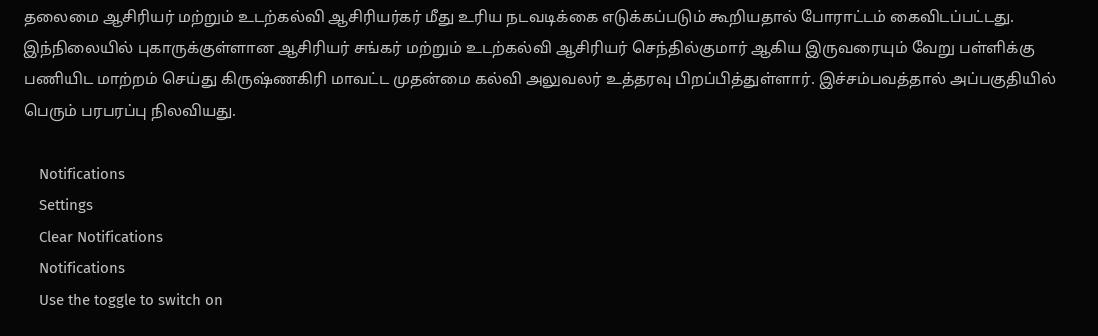தலைமை ஆசிரியர் மற்றும் உடற்கல்வி ஆசிரியர்கர் மீது உரிய நடவடிக்கை எடுக்கப்படும் கூறியதால் போராட்டம் கைவிடப்பட்டது. இந்நிலையில் புகாருக்குள்ளான ஆசிரியர் சங்கர் மற்றும் உடற்கல்வி ஆசிரியர் செந்தில்குமார் ஆகிய இருவரையும் வேறு பள்ளிக்கு பணியிட மாற்றம் செய்து கிருஷ்ணகிரி மாவட்ட முதன்மை கல்வி அலுவலர் உத்தரவு பிறப்பித்துள்ளார். இச்சம்பவத்தால் அப்பகுதியில் பெரும் பரபரப்பு நிலவியது.

    Notifications
    Settings
    Clear Notifications
    Notifications
    Use the toggle to switch on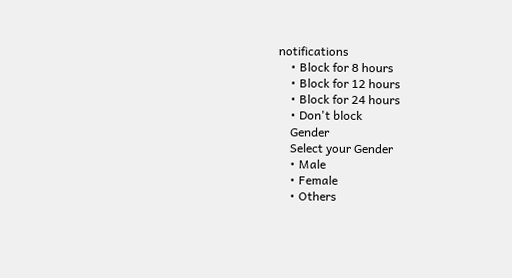notifications
    • Block for 8 hours
    • Block for 12 hours
    • Block for 24 hours
    • Don't block
    Gender
    Select your Gender
    • Male
    • Female
    • Others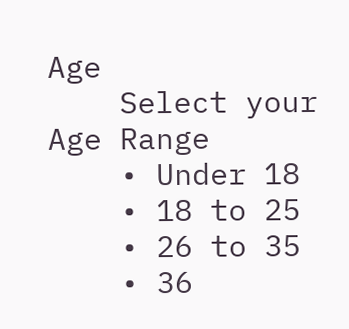Age
    Select your Age Range
    • Under 18
    • 18 to 25
    • 26 to 35
    • 36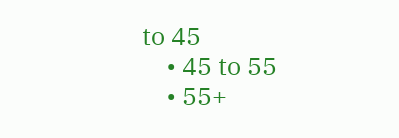to 45
    • 45 to 55
    • 55+